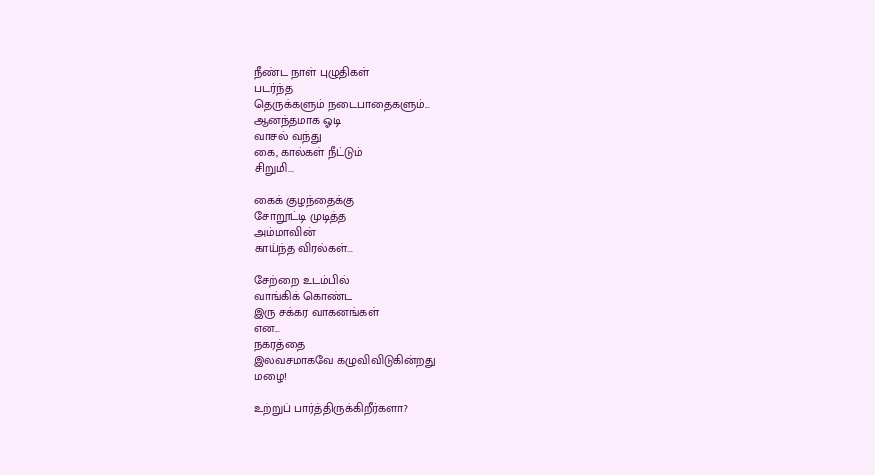நீண்ட நாள் புழுதிகள்
படர்ந்த
தெருக்களும் நடைபாதைகளும்...
ஆனந்தமாக ஓடி
வாசல் வந்து
கை, கால்கள் நீட்டும்
சிறுமி...

கைக் குழந்தைக்கு
சோறூட்டி முடித்த
அம்மாவின்
காய்ந்த விரல்கள்...

சேற்றை உடம்பில்
வாங்கிக் கொண்ட
இரு சக்கர வாகனங்கள்
என...
நகரத்தை
இலவசமாகவே கழுவிவிடுகின்றது
மழை!

உற்றுப் பார்த்திருக்கிறீர்களா?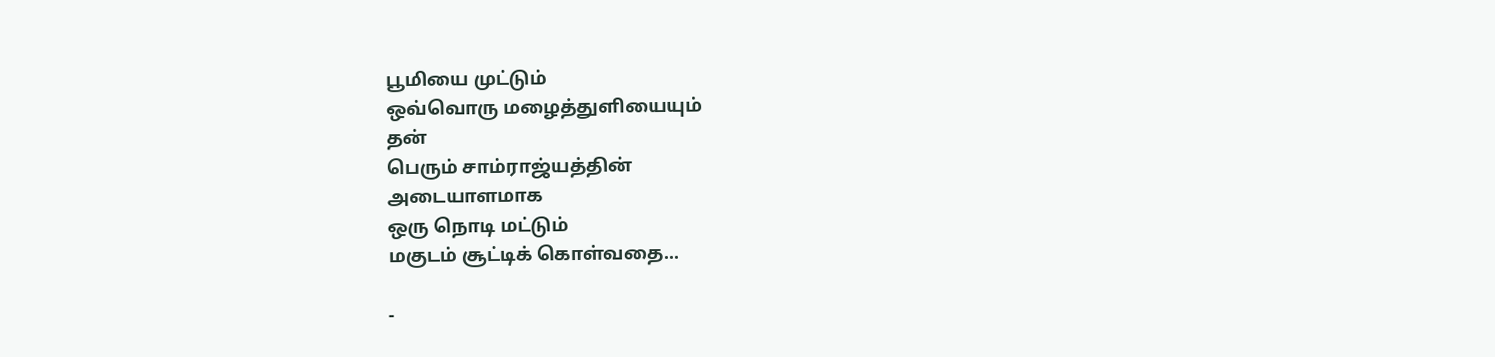பூமியை முட்டும்
ஒவ்வொரு மழைத்துளியையும்
தன்
பெரும் சாம்ராஜ்யத்தின்
அடையாளமாக
ஒரு நொடி மட்டும்
மகுடம் சூட்டிக் கொள்வதை...

-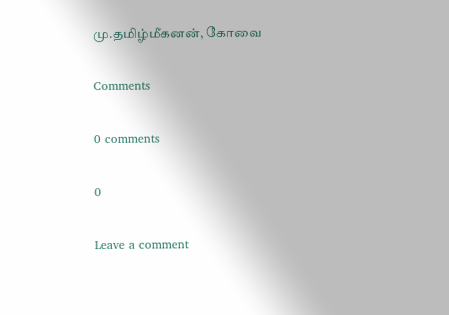மு.தமிழ்மீகனன், கோவை

Comments

0 comments

0

Leave a comment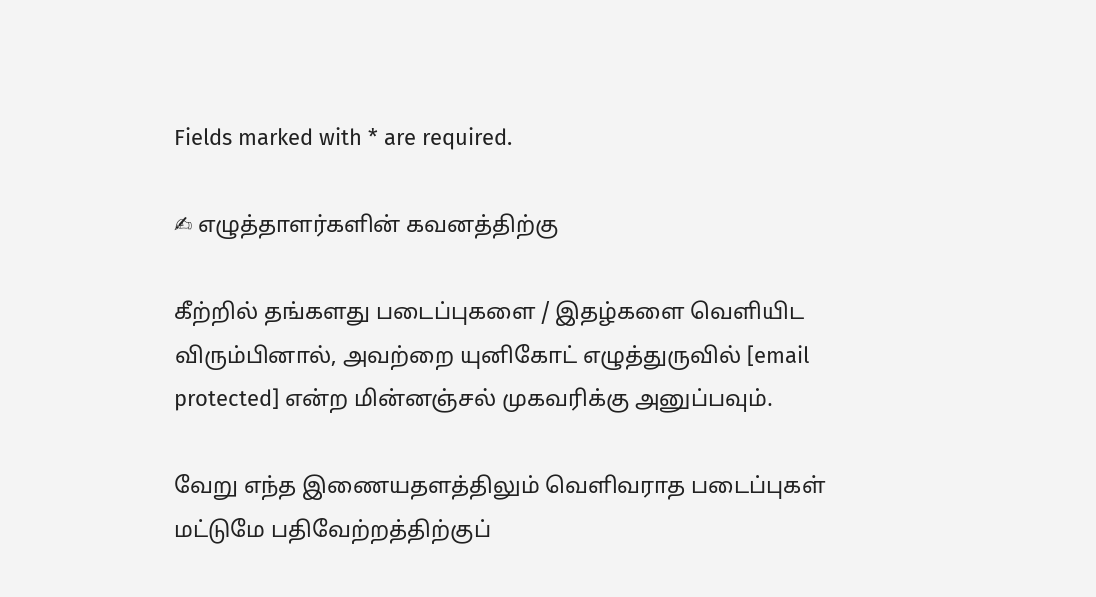Fields marked with * are required.

✍ எழுத்தாளர்களின் கவனத்திற்கு

கீற்றில் தங்களது படைப்புகளை / இதழ்களை வெளியிட விரும்பினால், அவற்றை யுனிகோட் எழுத்துருவில் [email protected] என்ற மின்னஞ்சல் முகவரிக்கு அனுப்பவும்.

வேறு எந்த இணையதளத்திலும் வெளிவராத படைப்புகள் மட்டுமே பதிவேற்றத்திற்குப்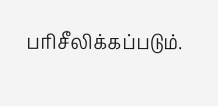பரிசீலிக்கப்படும்.